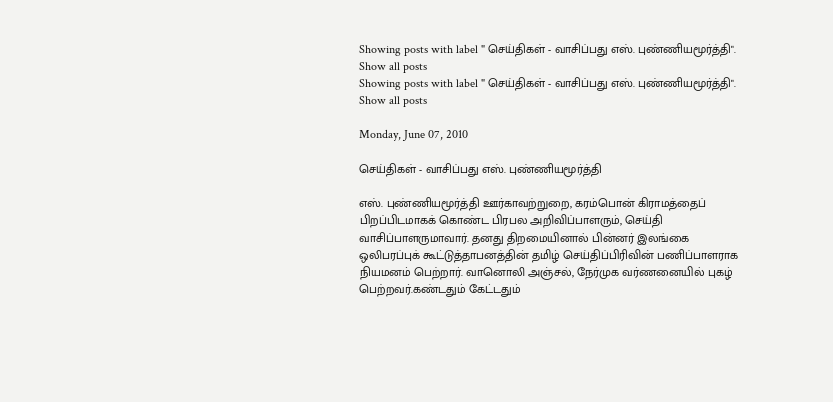Showing posts with label " செய்திகள் - வாசிப்பது எஸ். புண்ணியமூர்த்தி". Show all posts
Showing posts with label " செய்திகள் - வாசிப்பது எஸ். புண்ணியமூர்த்தி". Show all posts

Monday, June 07, 2010

செய்திகள் - வாசிப்பது எஸ். புண்ணியமூர்த்தி

எஸ். புண்ணியமூர்த்தி ஊர்காவற்றுறை, கரம்பொன் கிராமத்தைப் பிறப்பிடமாகக் கொண்ட பிரபல அறிவிப்பாளரும், செய்தி வாசிப்பாளருமாவார். தனது திறமையினால் பின்னர் இலங்கை ஒலிபரப்புக் கூட்டுத்தாபனத்தின் தமிழ் செய்திப்பிரிவின் பணிப்பாளராக நியமனம் பெற்றார். வானொலி அஞ்சல், நேர்முக வர்ணனையில் புகழ் பெற்றவர்.கண்டதும் கேட்டதும்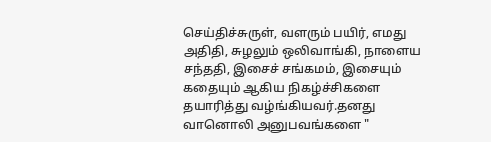செய்திச்சுருள், வளரும் பயிர், எமது அதிதி, சுழலும் ஒலிவாங்கி, நாளைய சந்ததி, இசைச் சங்கமம், இசையும் கதையும் ஆகிய நிகழ்ச்சிகளை தயாரித்து வழ்ங்கியவர்.தனது வானொலி அனுபவங்களை "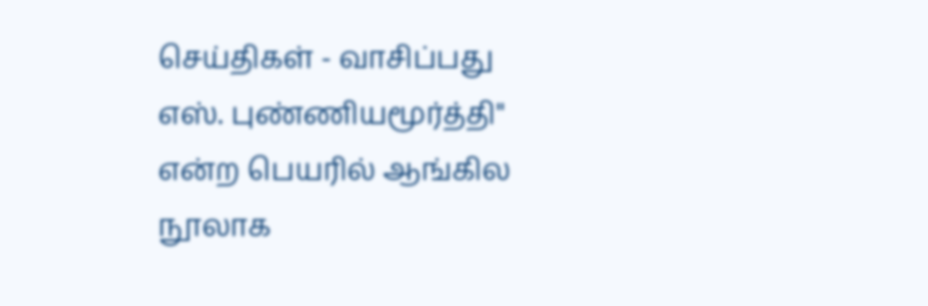செய்திகள் - வாசிப்பது எஸ். புண்ணியமூர்த்தி" என்ற பெயரில் ஆங்கில நூலாக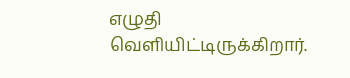எழுதி வெளியிட்டிருக்கிறார்.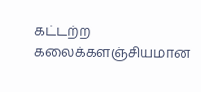கட்டற்ற கலைக்களஞ்சியமான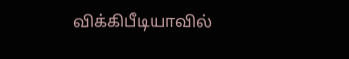விக்கிபீடியாவில்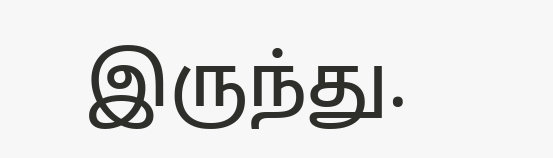இருந்து.